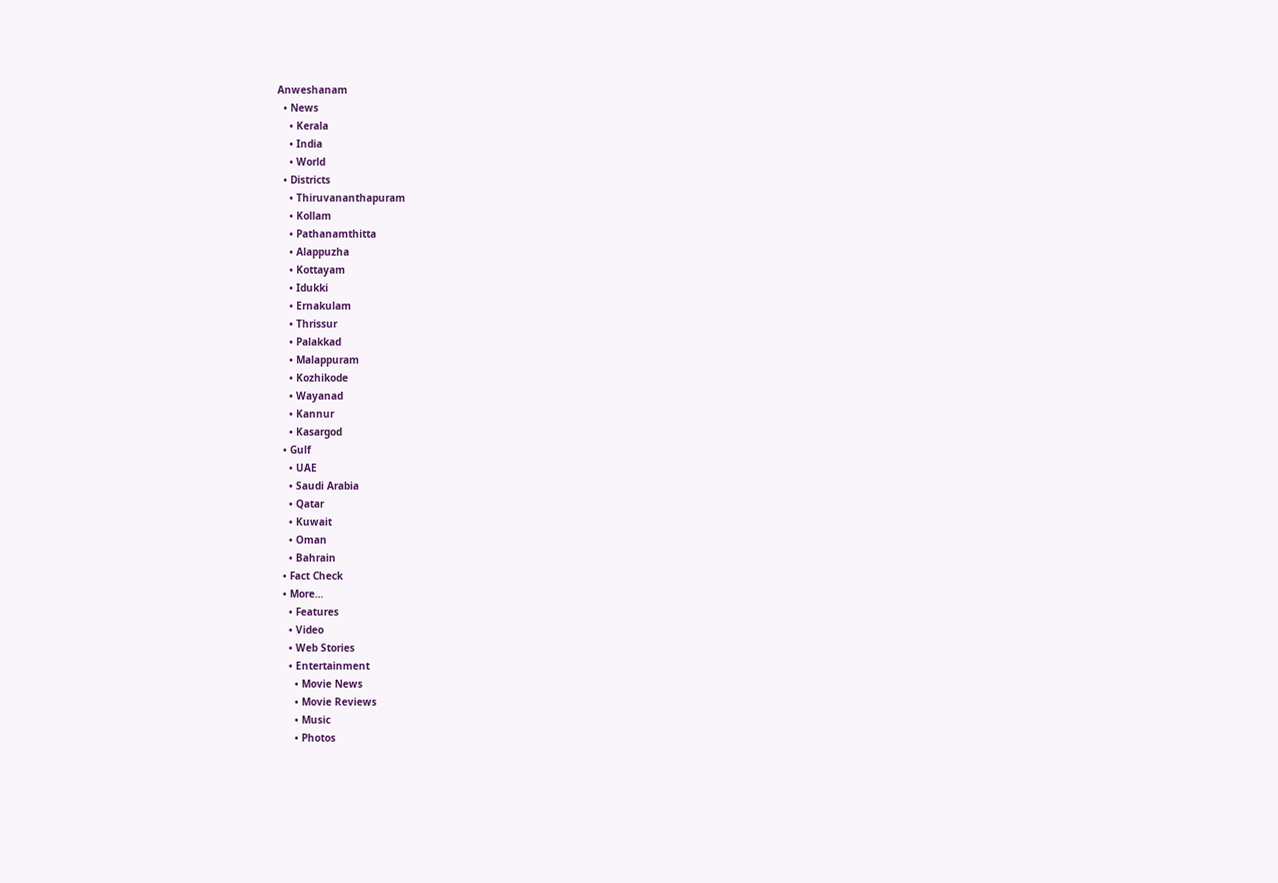Anweshanam
  • News
    • Kerala
    • India
    • World
  • Districts
    • Thiruvananthapuram
    • Kollam
    • Pathanamthitta
    • Alappuzha
    • Kottayam
    • Idukki
    • Ernakulam
    • Thrissur
    • Palakkad
    • Malappuram
    • Kozhikode
    • Wayanad
    • Kannur
    • Kasargod
  • Gulf
    • UAE
    • Saudi Arabia
    • Qatar
    • Kuwait
    • Oman
    • Bahrain
  • Fact Check
  • More…
    • Features
    • Video
    • Web Stories
    • Entertainment
      • Movie News
      • Movie Reviews
      • Music
      • Photos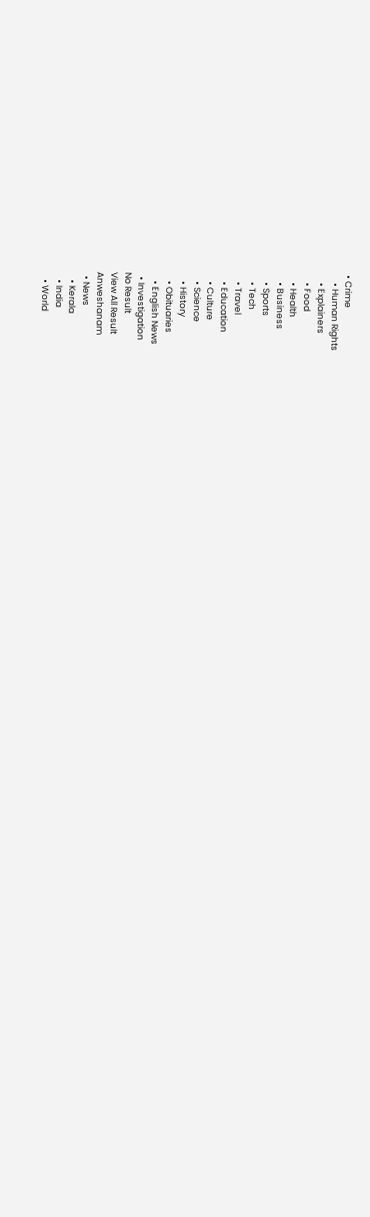• Crime
    • Human Rights
    • Explainers
    • Food
    • Health
    • Business
    • Sports
    • Tech
    • Travel
    • Education
    • Culture
    • Science
    • History
    • Obituaries
    • English News
  • Investigation
No Result
View All Result
Anweshanam
  • News
    • Kerala
    • India
    • World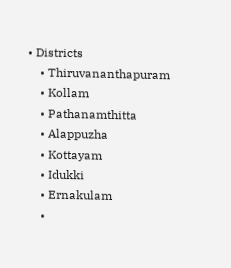• Districts
    • Thiruvananthapuram
    • Kollam
    • Pathanamthitta
    • Alappuzha
    • Kottayam
    • Idukki
    • Ernakulam
    •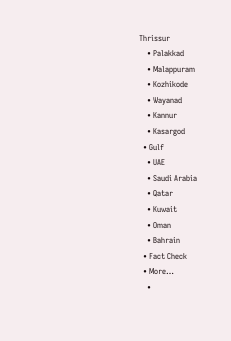Thrissur
    • Palakkad
    • Malappuram
    • Kozhikode
    • Wayanad
    • Kannur
    • Kasargod
  • Gulf
    • UAE
    • Saudi Arabia
    • Qatar
    • Kuwait
    • Oman
    • Bahrain
  • Fact Check
  • More…
    •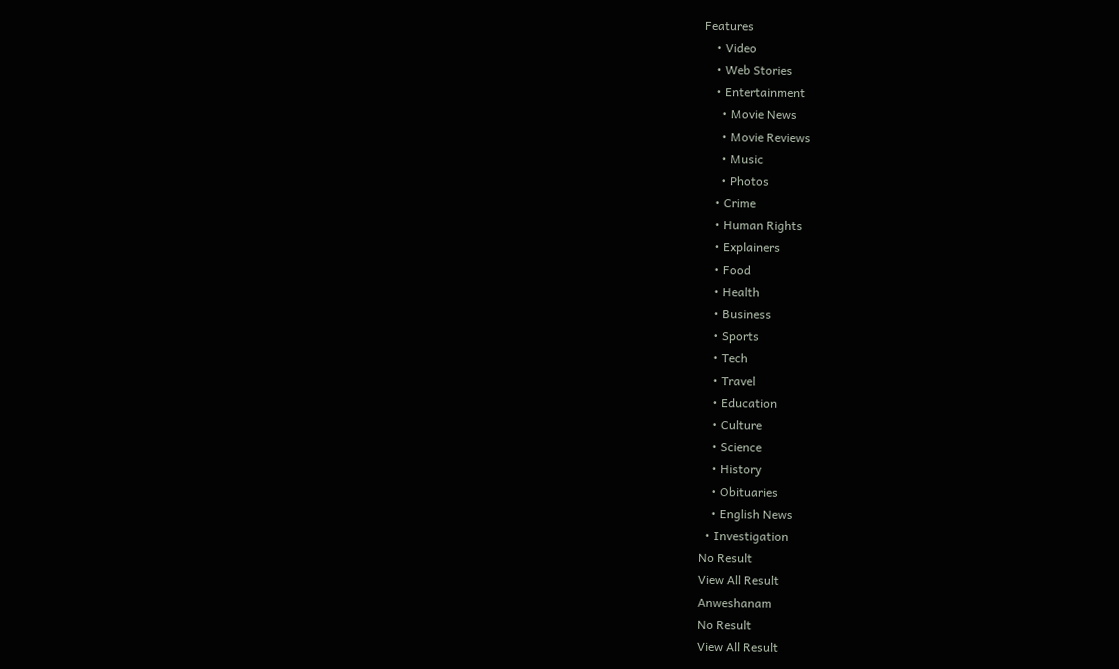Features
    • Video
    • Web Stories
    • Entertainment
      • Movie News
      • Movie Reviews
      • Music
      • Photos
    • Crime
    • Human Rights
    • Explainers
    • Food
    • Health
    • Business
    • Sports
    • Tech
    • Travel
    • Education
    • Culture
    • Science
    • History
    • Obituaries
    • English News
  • Investigation
No Result
View All Result
Anweshanam
No Result
View All Result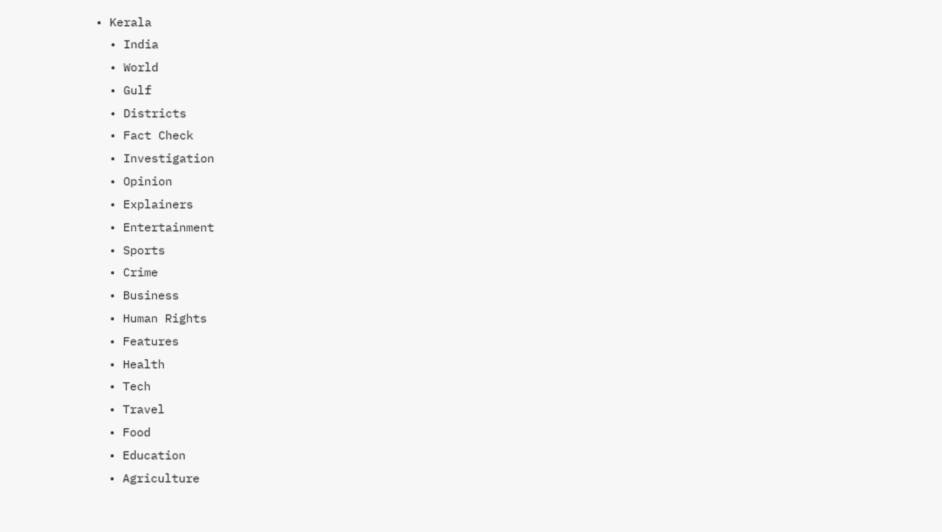• Kerala
  • India
  • World
  • Gulf
  • Districts
  • Fact Check
  • Investigation
  • Opinion
  • Explainers
  • Entertainment
  • Sports
  • Crime
  • Business
  • Human Rights
  • Features
  • Health
  • Tech
  • Travel
  • Food
  • Education
  • Agriculture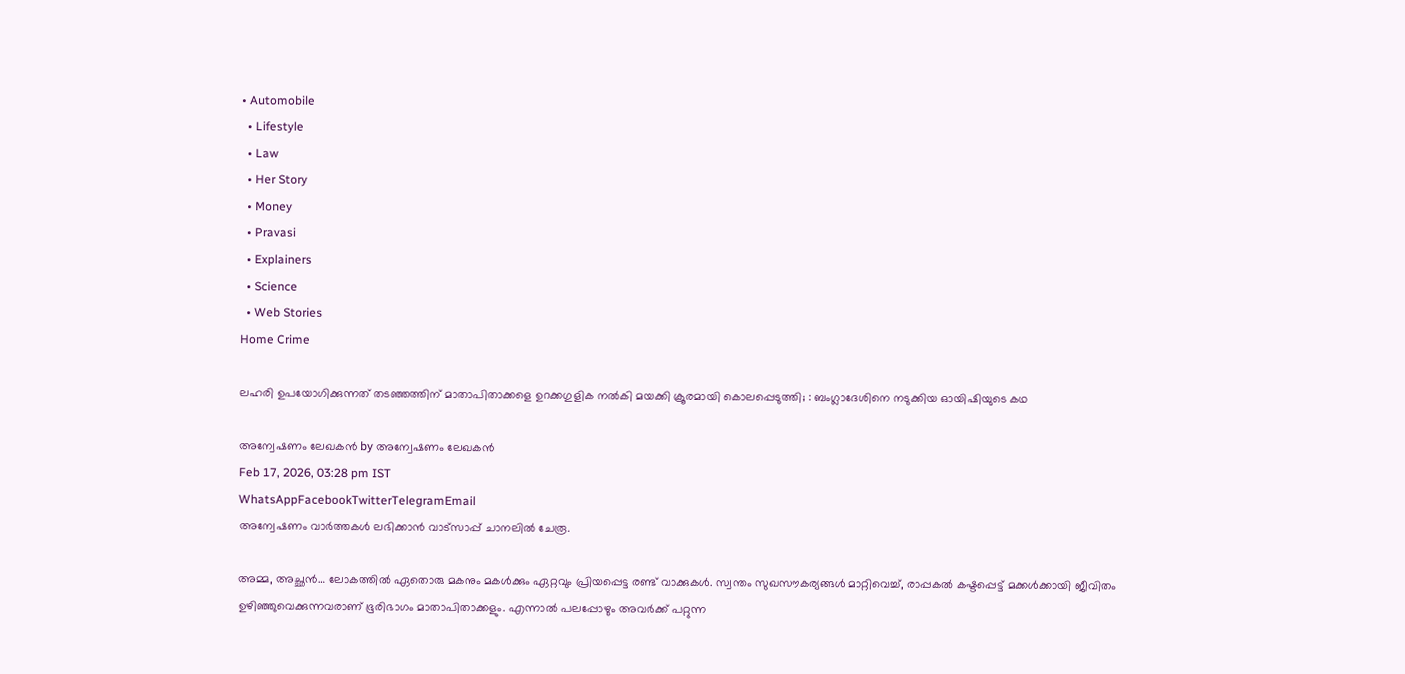• Automobile
  • Lifestyle
  • Law
  • Her Story
  • Money
  • Pravasi
  • Explainers
  • Science
  • Web Stories
Home Crime

ലഹരി ഉപയോഗിക്കുന്നത് തടഞ്ഞത്തിന് മാതാപിതാക്കളെ ഉറക്കഗുളിക നൽകി മയക്കി ക്രൂരമായി കൊലപ്പെടുത്തി; : ബംഗ്ലാദേശിനെ നടുക്കിയ ഓയിഷിയുടെ കഥ

അന്വേഷണം ലേഖകൻ by അന്വേഷണം ലേഖകൻ
Feb 17, 2026, 03:28 pm IST
WhatsAppFacebookTwitterTelegramEmail
അന്വേഷണം വാർത്തകൾ ലഭിക്കാന്‍ വാട്സാപ്പ് ചാനലില്‍ ചേരൂ.

അമ്മ, അച്ഛൻ… ലോകത്തിൽ ഏതൊരു മകനും മകൾക്കും ഏറ്റവും പ്രിയപ്പെട്ട രണ്ട് വാക്കുകൾ. സ്വന്തം സുഖസൗകര്യങ്ങൾ മാറ്റിവെച്ച്, രാപ്പകൽ കഷ്ടപ്പെട്ട് മക്കൾക്കായി ജീവിതം ഉഴിഞ്ഞുവെക്കുന്നവരാണ് ഭൂരിഭാഗം മാതാപിതാക്കളും. എന്നാൽ പലപ്പോഴും അവർക്ക് പറ്റുന്ന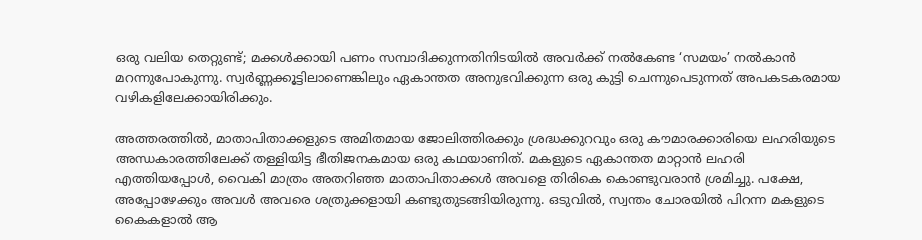ഒരു വലിയ തെറ്റുണ്ട്; മക്കൾക്കായി പണം സമ്പാദിക്കുന്നതിനിടയിൽ അവർക്ക് നൽകേണ്ട ‘സമയം’ നൽകാൻ മറന്നുപോകുന്നു. സ്വർണ്ണക്കൂട്ടിലാണെങ്കിലും ഏകാന്തത അനുഭവിക്കുന്ന ഒരു കുട്ടി ചെന്നുപെടുന്നത് അപകടകരമായ വഴികളിലേക്കായിരിക്കും.

അത്തരത്തിൽ, മാതാപിതാക്കളുടെ അമിതമായ ജോലിത്തിരക്കും ശ്രദ്ധക്കുറവും ഒരു കൗമാരക്കാരിയെ ലഹരിയുടെ അന്ധകാരത്തിലേക്ക് തള്ളിയിട്ട ഭീതിജനകമായ ഒരു കഥയാണിത്. മകളുടെ ഏകാന്തത മാറ്റാൻ ലഹരി എത്തിയപ്പോൾ, വൈകി മാത്രം അതറിഞ്ഞ മാതാപിതാക്കൾ അവളെ തിരികെ കൊണ്ടുവരാൻ ശ്രമിച്ചു. പക്ഷേ, അപ്പോഴേക്കും അവൾ അവരെ ശത്രുക്കളായി കണ്ടുതുടങ്ങിയിരുന്നു. ഒടുവിൽ, സ്വന്തം ചോരയിൽ പിറന്ന മകളുടെ കൈകളാൽ ആ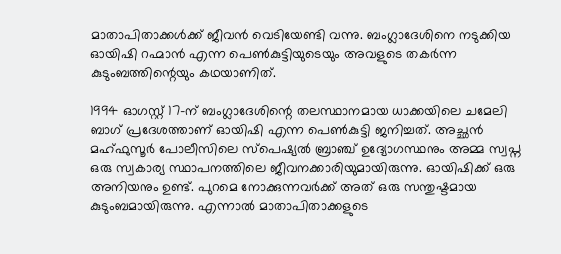മാതാപിതാക്കൾക്ക് ജീവൻ വെടിയേണ്ടി വന്നു. ബംഗ്ലാദേശിനെ നടുക്കിയ ഓയിഷി റഹ്മാൻ എന്ന പെൺകുട്ടിയുടെയും അവളുടെ തകർന്ന കുടുംബത്തിന്റെയും കഥയാണിത്.

1994 ഓഗസ്റ്റ് 17-ന് ബംഗ്ലാദേശിന്റെ തലസ്ഥാനമായ ധാക്കയിലെ ചമേലി ബാഗ് പ്രദേശത്താണ് ഓയിഷി എന്ന പെൺകുട്ടി ജനിച്ചത്. അച്ഛൻ മഹ്ഫുസൂർ പോലീസിലെ സ്പെഷ്യൽ ബ്രാഞ്ച് ഉദ്യോഗസ്ഥനും അമ്മ സ്വപ്ന ഒരു സ്വകാര്യ സ്ഥാപനത്തിലെ ജീവനക്കാരിയുമായിരുന്നു. ഓയിഷിക്ക് ഒരു അനിയനും ഉണ്ട്. പുറമെ നോക്കുന്നവർക്ക് അത് ഒരു സന്തുഷ്ടമായ കുടുംബമായിരുന്നു. എന്നാൽ മാതാപിതാക്കളുടെ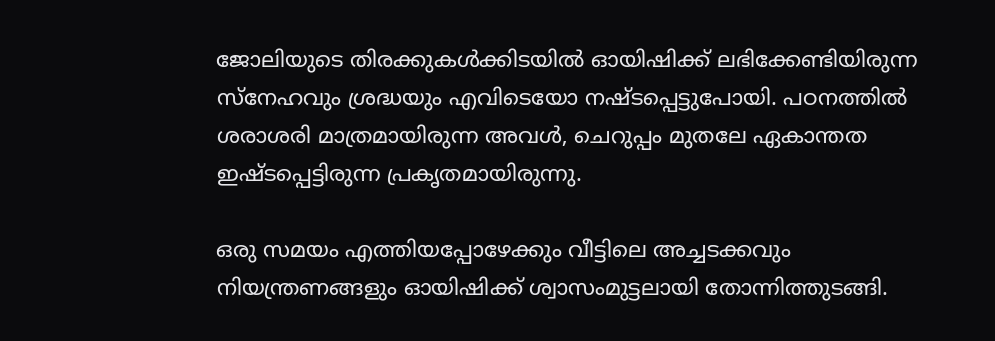ജോലിയുടെ തിരക്കുകൾക്കിടയിൽ ഓയിഷിക്ക് ലഭിക്കേണ്ടിയിരുന്ന സ്നേഹവും ശ്രദ്ധയും എവിടെയോ നഷ്ടപ്പെട്ടുപോയി. പഠനത്തിൽ ശരാശരി മാത്രമായിരുന്ന അവൾ, ചെറുപ്പം മുതലേ ഏകാന്തത ഇഷ്ടപ്പെട്ടിരുന്ന പ്രകൃതമായിരുന്നു.

ഒരു സമയം എത്തിയപ്പോഴേക്കും വീട്ടിലെ അച്ചടക്കവും നിയന്ത്രണങ്ങളും ഓയിഷിക്ക് ശ്വാസംമുട്ടലായി തോന്നിത്തുടങ്ങി.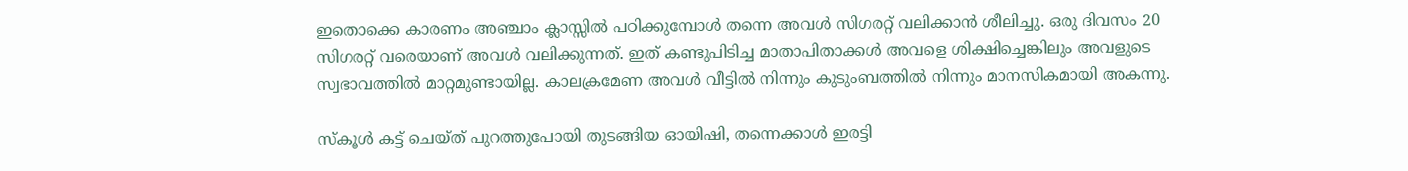ഇതൊക്കെ കാരണം അഞ്ചാം ക്ലാസ്സിൽ പഠിക്കുമ്പോൾ തന്നെ അവൾ സിഗരറ്റ് വലിക്കാൻ ശീലിച്ചു. ഒരു ദിവസം 20 സിഗരറ്റ് വരെയാണ് അവൾ വലിക്കുന്നത്. ഇത് കണ്ടുപിടിച്ച മാതാപിതാക്കൾ അവളെ ശിക്ഷിച്ചെങ്കിലും അവളുടെ സ്വഭാവത്തിൽ മാറ്റമുണ്ടായില്ല. കാലക്രമേണ അവൾ വീട്ടിൽ നിന്നും കുടുംബത്തിൽ നിന്നും മാനസികമായി അകന്നു.

സ്കൂൾ കട്ട് ചെയ്ത് പുറത്തുപോയി തുടങ്ങിയ ഓയിഷി, തന്നെക്കാൾ ഇരട്ടി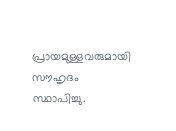പ്രായമുള്ളവരുമായി സൗഹൃദം സ്ഥാപിച്ചു.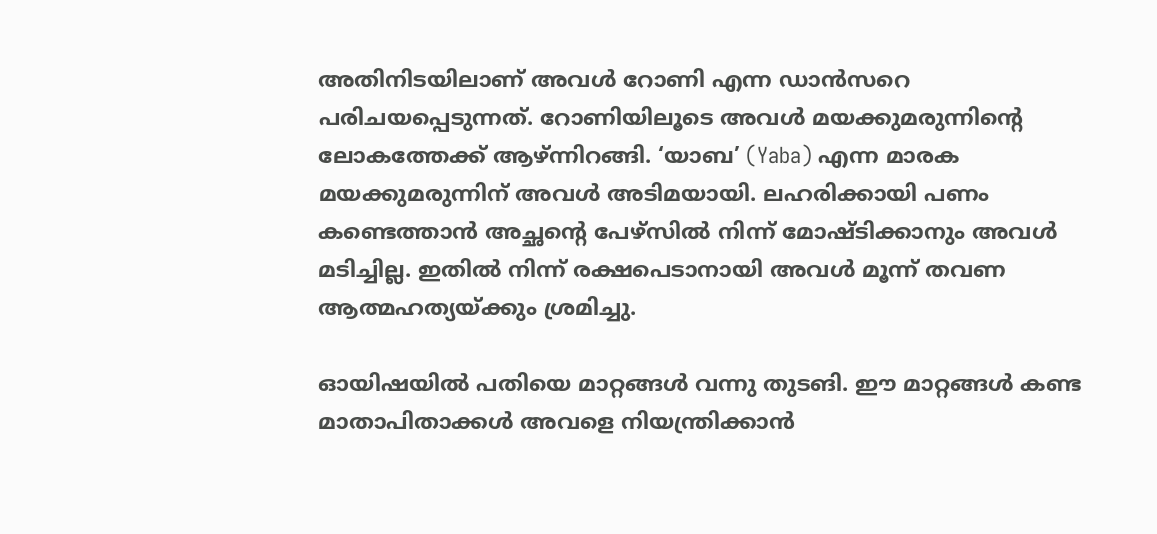അതിനിടയിലാണ് അവൾ റോണി എന്ന ഡാൻസറെ പരിചയപ്പെടുന്നത്. റോണിയിലൂടെ അവൾ മയക്കുമരുന്നിന്റെ ലോകത്തേക്ക് ആഴ്ന്നിറങ്ങി. ‘യാബ’ (Yaba) എന്ന മാരക മയക്കുമരുന്നിന് അവൾ അടിമയായി. ലഹരിക്കായി പണം കണ്ടെത്താൻ അച്ഛന്റെ പേഴ്സിൽ നിന്ന് മോഷ്ടിക്കാനും അവൾ മടിച്ചില്ല. ഇതിൽ നിന്ന് രക്ഷപെടാനായി അവൾ മൂന്ന് തവണ ആത്മഹത്യയ്ക്കും ശ്രമിച്ചു.

ഓയിഷയിൽ പതിയെ മാറ്റങ്ങൾ വന്നു തുടങി. ഈ മാറ്റങ്ങൾ കണ്ട മാതാപിതാക്കൾ അവളെ നിയന്ത്രിക്കാൻ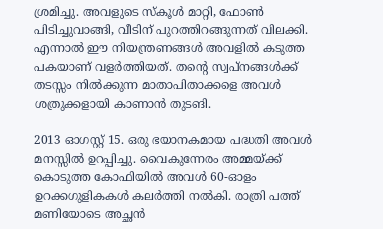ശ്രമിച്ചു. അവളുടെ സ്കൂൾ മാറ്റി, ഫോൺ പിടിച്ചുവാങ്ങി, വീടിന് പുറത്തിറങ്ങുന്നത് വിലക്കി. എന്നാൽ ഈ നിയന്ത്രണങ്ങൾ അവളിൽ കടുത്ത പകയാണ് വളർത്തിയത്. തന്റെ സ്വപ്നങ്ങൾക്ക് തടസ്സം നിൽക്കുന്ന മാതാപിതാക്കളെ അവൾ ശത്രുക്കളായി കാണാൻ തുടങി.

2013 ഓഗസ്റ്റ് 15. ഒരു ഭയാനകമായ പദ്ധതി അവൾ മനസ്സിൽ ഉറപ്പിച്ചു. വൈകുന്നേരം അമ്മയ്ക്ക് കൊടുത്ത കോഫിയിൽ അവൾ 60-ഓളം ഉറക്കഗുളികകൾ കലർത്തി നൽകി. രാത്രി പത്ത് മണിയോടെ അച്ഛൻ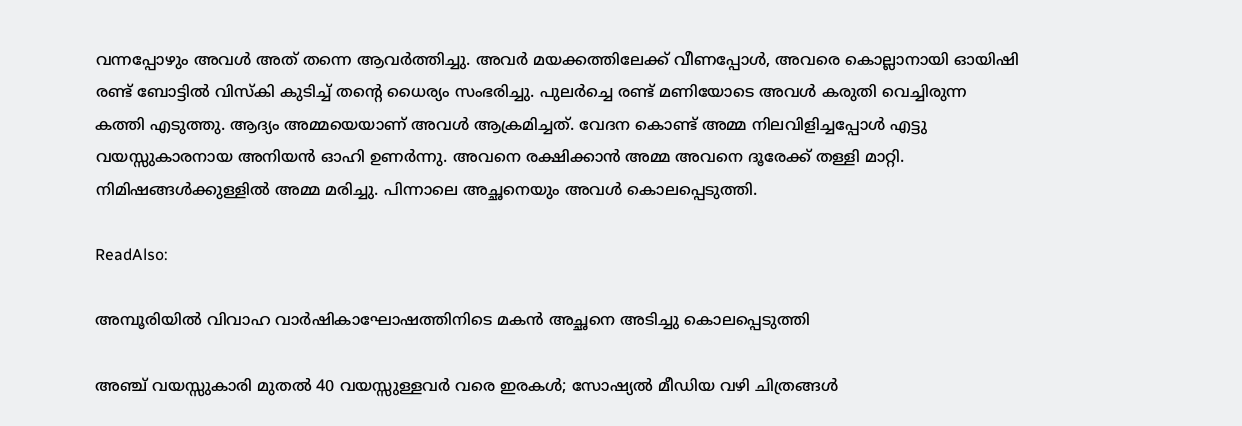വന്നപ്പോഴും അവൾ അത് തന്നെ ആവർത്തിച്ചു. അവർ മയക്കത്തിലേക്ക് വീണപ്പോൾ, അവരെ കൊല്ലാനായി ഓയിഷി രണ്ട് ബോട്ടിൽ വിസ്കി കുടിച്ച് തന്റെ ധൈര്യം സംഭരിച്ചു. പുലർച്ചെ രണ്ട് മണിയോടെ അവൾ കരുതി വെച്ചിരുന്ന കത്തി എടുത്തു. ആദ്യം അമ്മയെയാണ് അവൾ ആക്രമിച്ചത്. വേദന കൊണ്ട് അമ്മ നിലവിളിച്ചപ്പോൾ എട്ടു വയസ്സുകാരനായ അനിയൻ ഓഹി ഉണർന്നു. അവനെ രക്ഷിക്കാൻ അമ്മ അവനെ ദൂരേക്ക് തള്ളി മാറ്റി. നിമിഷങ്ങൾക്കുള്ളിൽ അമ്മ മരിച്ചു. പിന്നാലെ അച്ഛനെയും അവൾ കൊലപ്പെടുത്തി.

ReadAlso:

അമ്പൂരിയിൽ വിവാഹ വാർഷികാഘോഷത്തിനിടെ മകൻ അച്ഛനെ അടിച്ചു കൊലപ്പെടുത്തി

അഞ്ച് വയസ്സുകാരി മുതൽ 40 വയസ്സുള്ളവർ വരെ ഇരകൾ; സോഷ്യൽ മീഡിയ വഴി ചിത്രങ്ങൾ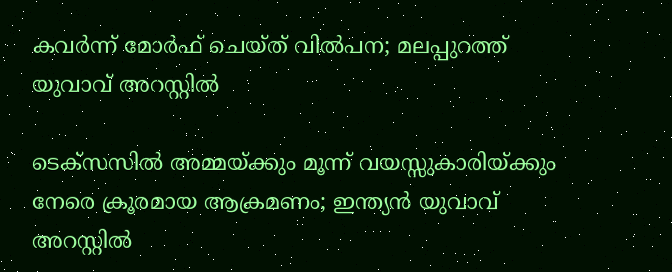കവർന്ന് മോർഫ് ചെയ്ത് വിൽപന; മലപ്പുറത്ത് യുവാവ് അറസ്റ്റിൽ

ടെക്സസിൽ അമ്മയ്ക്കും മൂന്ന് വയസ്സുകാരിയ്ക്കും നേരെ ക്രൂരമായ ആക്രമണം; ഇന്ത്യൻ യുവാവ് അറസ്റ്റിൽ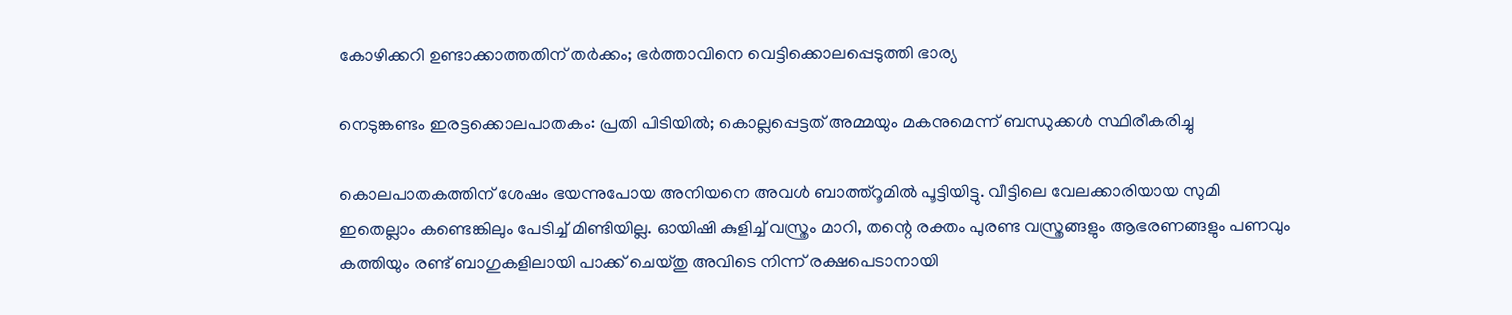കോഴിക്കറി ഉണ്ടാക്കാത്തതിന് തർക്കം; ഭർത്താവിനെ വെട്ടിക്കൊലപ്പെടുത്തി ഭാര്യ

നെടുങ്കണ്ടം ഇരട്ടക്കൊലപാതകം: പ്രതി പിടിയിൽ; കൊല്ലപ്പെട്ടത് അമ്മയും മകനുമെന്ന് ബന്ധുക്കൾ സ്ഥിരീകരിച്ചു

കൊലപാതകത്തിന് ശേഷം ഭയന്നുപോയ അനിയനെ അവൾ ബാത്ത്റൂമിൽ പൂട്ടിയിട്ടു. വീട്ടിലെ വേലക്കാരിയായ സുമി ഇതെല്ലാം കണ്ടെങ്കിലും പേടിച്ച് മിണ്ടിയില്ല. ഓയിഷി കുളിച്ച് വസ്ത്രം മാറി, തന്റെ രക്തം പുരണ്ട വസ്ത്രങ്ങളും ആഭരണങ്ങളും പണവും കത്തിയും രണ്ട് ബാഗുകളിലായി പാക്ക് ചെയ്തു അവിടെ നിന്ന് രക്ഷപെടാനായി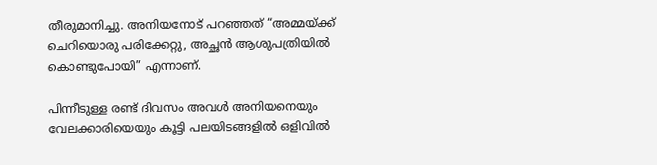തീരുമാനിച്ചു. അനിയനോട് പറഞ്ഞത് “അമ്മയ്ക്ക് ചെറിയൊരു പരിക്കേറ്റു, അച്ഛൻ ആശുപത്രിയിൽ കൊണ്ടുപോയി” എന്നാണ്.

പിന്നീടുള്ള രണ്ട് ദിവസം അവൾ അനിയനെയും വേലക്കാരിയെയും കൂട്ടി പലയിടങ്ങളിൽ ഒളിവിൽ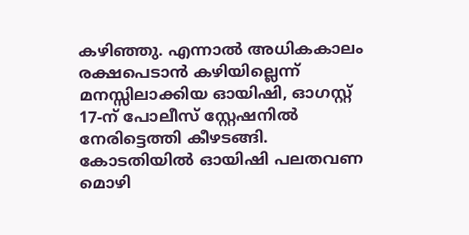കഴിഞ്ഞു. എന്നാൽ അധികകാലം രക്ഷപെടാൻ കഴിയില്ലെന്ന് മനസ്സിലാക്കിയ ഓയിഷി, ഓഗസ്റ്റ് 17-ന് പോലീസ് സ്റ്റേഷനിൽ നേരിട്ടെത്തി കീഴടങ്ങി. കോടതിയിൽ ഓയിഷി പലതവണ മൊഴി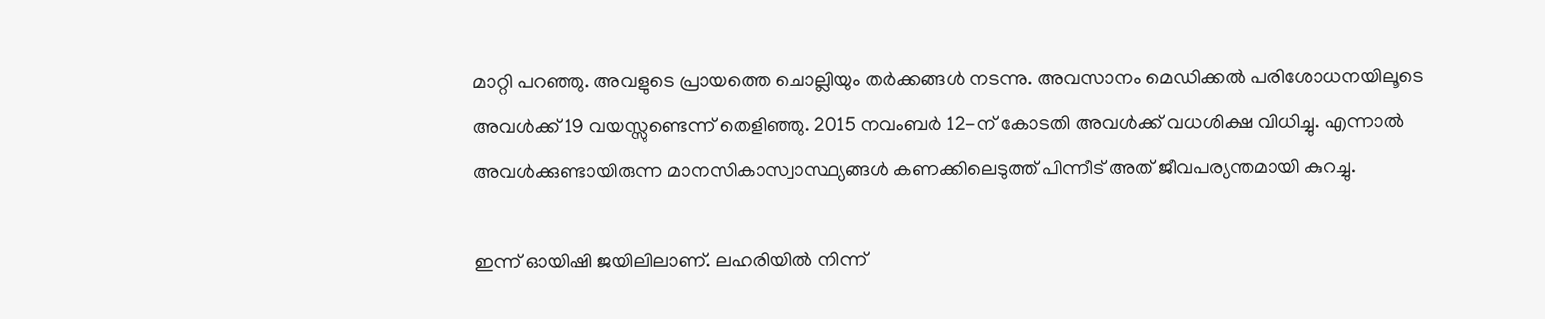മാറ്റി പറഞ്ഞു. അവളുടെ പ്രായത്തെ ചൊല്ലിയും തർക്കങ്ങൾ നടന്നു. അവസാനം മെഡിക്കൽ പരിശോധനയിലൂടെ അവൾക്ക് 19 വയസ്സുണ്ടെന്ന് തെളിഞ്ഞു. 2015 നവംബർ 12-ന് കോടതി അവൾക്ക് വധശിക്ഷ വിധിച്ചു. എന്നാൽ അവൾക്കുണ്ടായിരുന്ന മാനസികാസ്വാസ്ഥ്യങ്ങൾ കണക്കിലെടുത്ത് പിന്നീട് അത് ജീവപര്യന്തമായി കുറച്ചു.

ഇന്ന് ഓയിഷി ജയിലിലാണ്. ലഹരിയിൽ നിന്ന്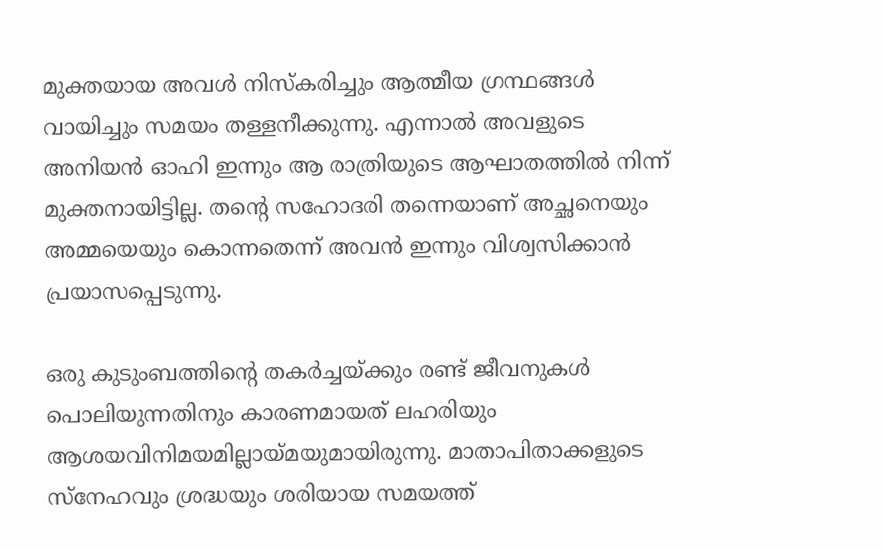മുക്തയായ അവൾ നിസ്കരിച്ചും ആത്മീയ ഗ്രന്ഥങ്ങൾ വായിച്ചും സമയം തള്ളനീക്കുന്നു. എന്നാൽ അവളുടെ അനിയൻ ഓഹി ഇന്നും ആ രാത്രിയുടെ ആഘാതത്തിൽ നിന്ന് മുക്തനായിട്ടില്ല. തന്റെ സഹോദരി തന്നെയാണ് അച്ഛനെയും അമ്മയെയും കൊന്നതെന്ന് അവൻ ഇന്നും വിശ്വസിക്കാൻ പ്രയാസപ്പെടുന്നു.

ഒരു കുടുംബത്തിന്റെ തകർച്ചയ്ക്കും രണ്ട് ജീവനുകൾ പൊലിയുന്നതിനും കാരണമായത് ലഹരിയും ആശയവിനിമയമില്ലായ്മയുമായിരുന്നു. മാതാപിതാക്കളുടെ സ്നേഹവും ശ്രദ്ധയും ശരിയായ സമയത്ത്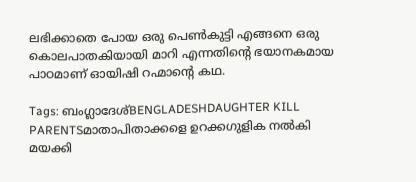ലഭിക്കാതെ പോയ ഒരു പെൺകുട്ടി എങ്ങനെ ഒരു കൊലപാതകിയായി മാറി എന്നതിന്റെ ഭയാനകമായ പാഠമാണ് ഓയിഷി റഹ്മാന്റെ കഥ.

Tags: ബംഗ്ലാദേശ്BENGLADESHDAUGHTER KILL PARENTSമാതാപിതാക്കളെ ഉറക്കഗുളിക നൽകി മയക്കി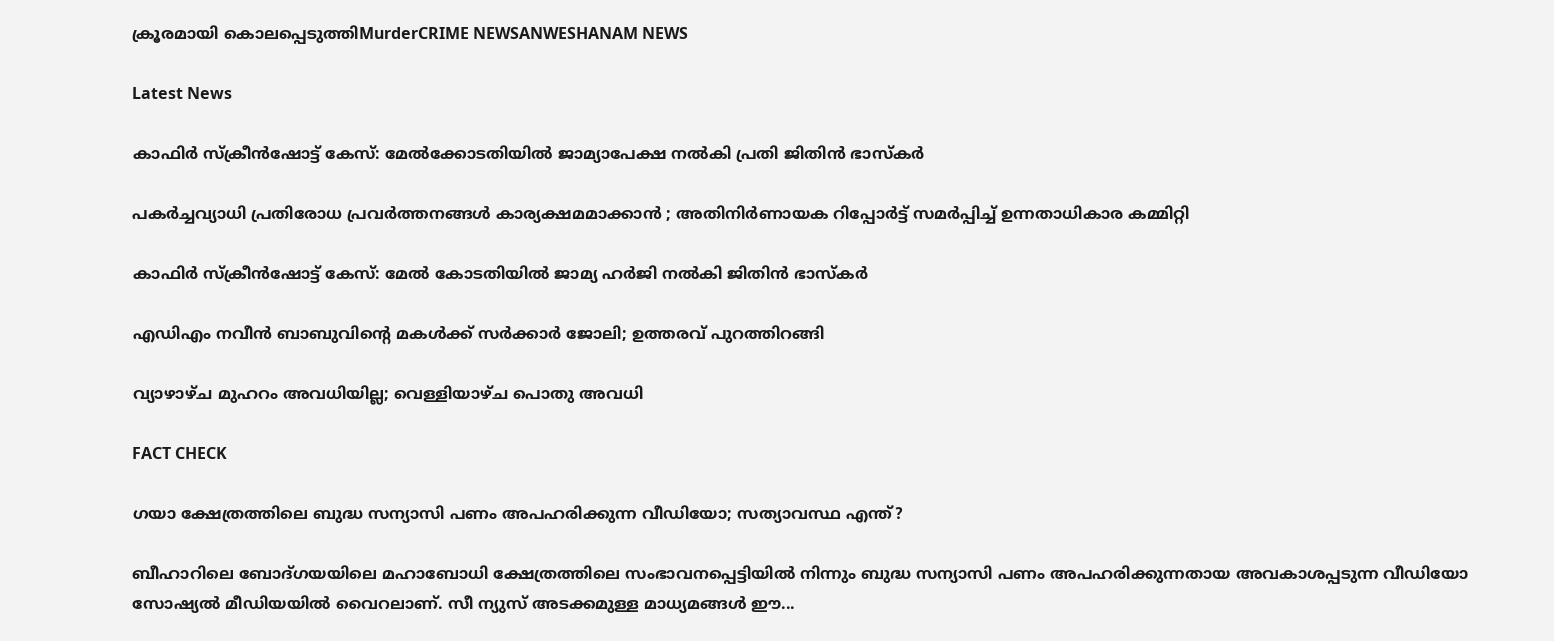ക്രൂരമായി കൊലപ്പെടുത്തിMurderCRIME NEWSANWESHANAM NEWS

Latest News

കാഫിര്‍ സ്‌ക്രീന്‍ഷോട്ട് കേസ്: മേൽക്കോടതിയിൽ ജാമ്യാപേക്ഷ നല്‍കി പ്രതി ജിതിന്‍ ഭാസ്‌കര്‍

പകർച്ചവ്യാധി പ്രതിരോധ പ്രവർത്തനങ്ങൾ കാര്യക്ഷമമാക്കാൻ ; അതിനിർണായക റിപ്പോർട്ട് സമർപ്പിച്ച് ഉന്നതാധികാര കമ്മിറ്റി

കാഫിർ സ്ക്രീൻഷോട്ട് കേസ്: മേൽ കോടതിയിൽ ജാമ്യ ഹർജി നൽകി ജിതിൻ ഭാസ്കർ

എഡിഎം നവീന്‍ ബാബുവിന്റെ മകള്‍ക്ക് സര്‍ക്കാര്‍ ജോലി; ഉത്തരവ് പുറത്തിറങ്ങി

വ്യാഴാഴ്ച മുഹറം അവധിയില്ല; വെള്ളിയാഴ്ച പൊതു അവധി

FACT CHECK

ഗയാ ക്ഷേത്രത്തിലെ ബുദ്ധ സന്യാസി പണം അപഹരിക്കുന്ന വീഡിയോ; സത്യാവസ്ഥ എന്ത്?

ബീഹാറിലെ ബോദ്ഗയയിലെ മഹാബോധി ക്ഷേത്രത്തിലെ സംഭാവനപ്പെട്ടിയില്‍ നിന്നും ബുദ്ധ സന്യാസി പണം അപഹരിക്കുന്നതായ അവകാശപ്പടുന്ന വീഡിയോ സോഷ്യല്‍ മീഡിയയില്‍ വൈറലാണ്. സീ ന്യുസ് അടക്കമുള്ള മാധ്യമങ്ങള്‍ ഈ...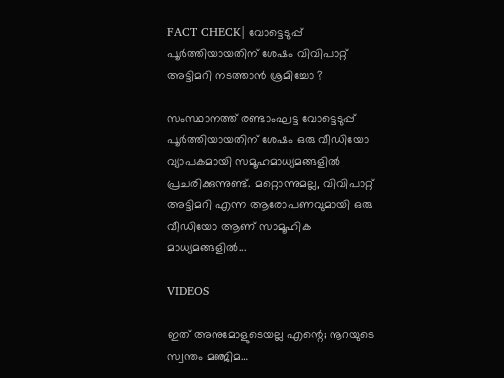FACT CHECK| വോട്ടെടുപ്പ് പൂർത്തിയായതിന് ശേഷം വിവിപാറ്റ് അട്ടിമറി നടത്താൻ ശ്രമിച്ചോ ?

സംസ്ഥാനത്ത് രണ്ടാംഘട്ട വോട്ടെടുപ്പ് പൂർത്തിയായതിന് ശേഷം ഒരു വീഡിയോ വ്യാപകമായി സമൂഹമാധ്യമങ്ങളിൽ പ്രചരിക്കുന്നുണ്ട്. മറ്റൊന്നുമല്ല, വിവിപാറ്റ് അട്ടിമറി എന്ന ആരോപണവുമായി ഒരു വീഡിയോ ആണ് സാമൂഹിക മാധ്യമങ്ങളിൽ...

VIDEOS

ഇത് അനുമോളുടെയല്ല എന്റെ; നൂറയുടെ സ്വന്തം മഞ്ജിമ…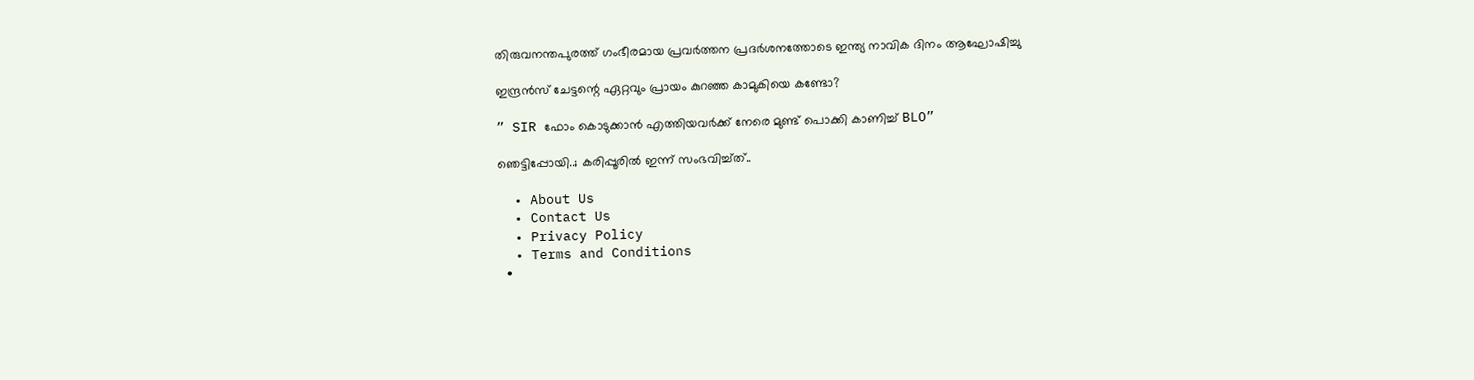തിരുവനന്തപുരത്ത് ഗംഭീരമായ പ്രവർത്തന പ്രദർശനത്തോടെ ഇന്ത്യ നാവിക ദിനം ആഘോഷിച്ചു

ഇന്ദ്രൻസ് ചേട്ടന്റെ ഏറ്റവും പ്രായം കുറഞ്ഞ കാമുകിയെ കണ്ടോ?

” SIR ഫോം കൊടുക്കാൻ എത്തിയവർക്ക് നേരെ മുണ്ട് പൊക്കി കാണിച്ച് BLO”

ഞെട്ടിപ്പോയി..; കരിപ്പൂരിൽ ഇന്ന് സംഭവിച്ച്ത്..

  • About Us
  • Contact Us
  • Privacy Policy
  • Terms and Conditions
  •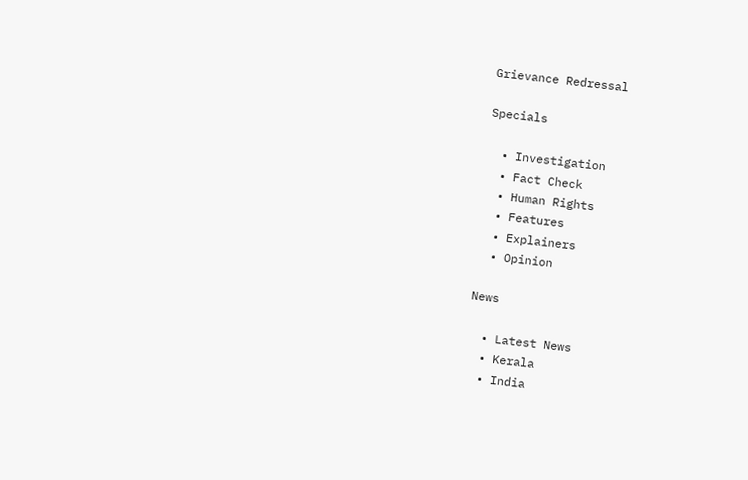Grievance Redressal

Specials

  • Investigation
  • Fact Check
  • Human Rights
  • Features
  • Explainers
  • Opinion

News

  • Latest News
  • Kerala
  • India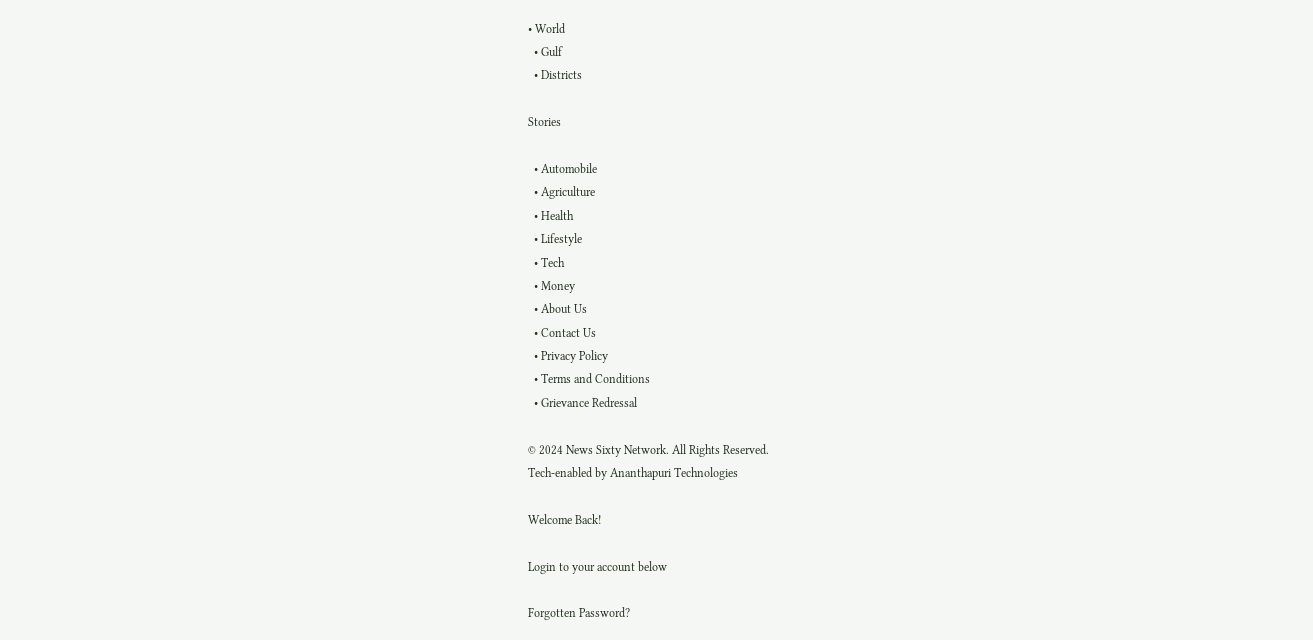• World
  • Gulf
  • Districts

Stories

  • Automobile
  • Agriculture
  • Health
  • Lifestyle
  • Tech
  • Money
  • About Us
  • Contact Us
  • Privacy Policy
  • Terms and Conditions
  • Grievance Redressal

© 2024 News Sixty Network. All Rights Reserved.
Tech-enabled by Ananthapuri Technologies

Welcome Back!

Login to your account below

Forgotten Password?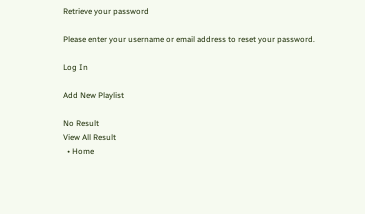Retrieve your password

Please enter your username or email address to reset your password.

Log In

Add New Playlist

No Result
View All Result
  • Home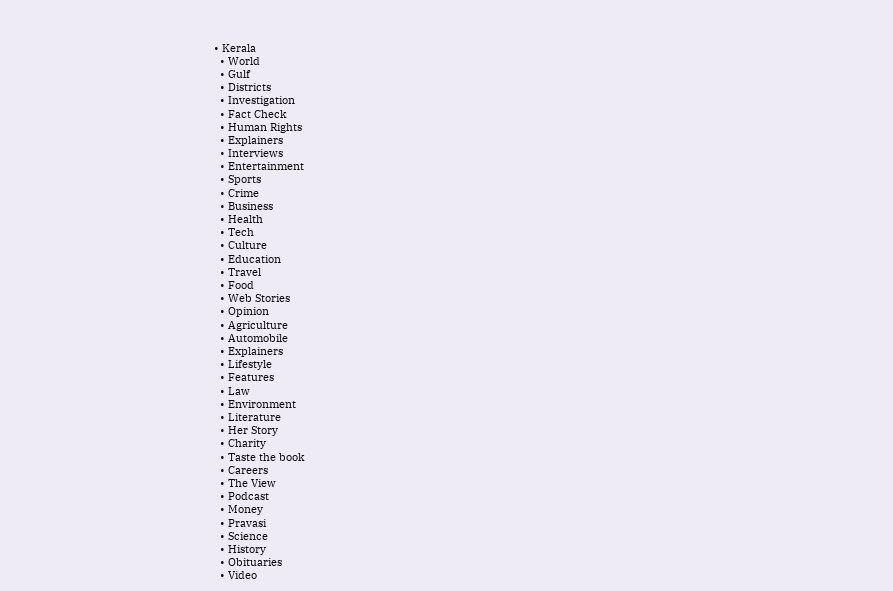• Kerala
  • World
  • Gulf
  • Districts
  • Investigation
  • Fact Check
  • Human Rights
  • Explainers
  • Interviews
  • Entertainment
  • Sports
  • Crime
  • Business
  • Health
  • Tech
  • Culture
  • Education
  • Travel
  • Food
  • Web Stories
  • Opinion
  • Agriculture
  • Automobile
  • Explainers
  • Lifestyle
  • Features
  • Law
  • Environment
  • Literature
  • Her Story
  • Charity
  • Taste the book
  • Careers
  • The View
  • Podcast
  • Money
  • Pravasi
  • Science
  • History
  • Obituaries
  • Video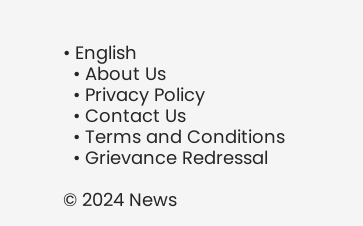• English
  • About Us
  • Privacy Policy
  • Contact Us
  • Terms and Conditions
  • Grievance Redressal

© 2024 News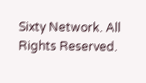Sixty Network. All Rights Reserved.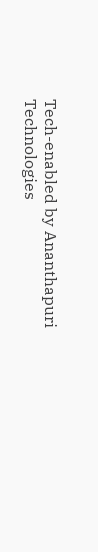Tech-enabled by Ananthapuri Technologies